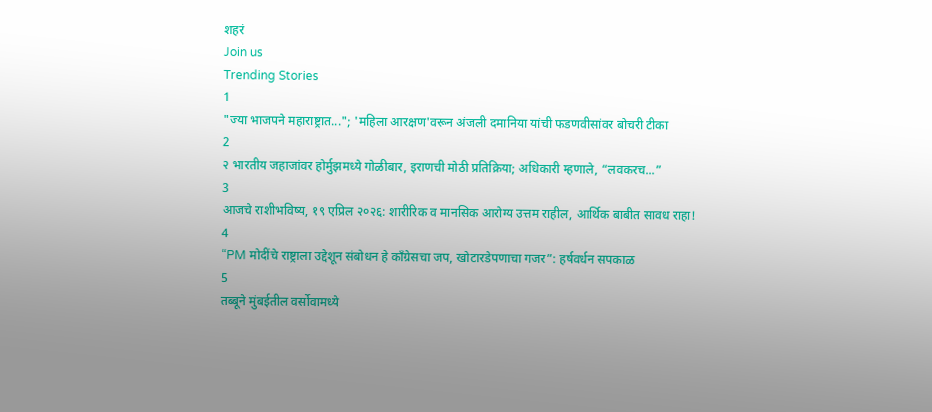शहरं
Join us
Trending Stories
1
"ज्या भाजपने महाराष्ट्रात..."; 'महिला आरक्षण'वरून अंजली दमानिया यांची फडणवीसांवर बोचरी टीका
2
२ भारतीय जहाजांवर होर्मुझमध्ये गोळीबार, इराणची मोठी प्रतिक्रिया; अधिकारी म्हणाले, “लवकरच...”
3
आजचे राशीभविष्य, १९ एप्रिल २०२६: शारीरिक व मानसिक आरोग्य उत्तम राहील, आर्थिक बाबीत सावध राहा!
4
“PM मोदींचे राष्ट्राला उद्देशून संबोधन हे काँग्रेसचा जप, खोटारडेपणाचा गजर”: हर्षवर्धन सपकाळ
5
तब्बूने मुंबईतील वर्सोवामध्ये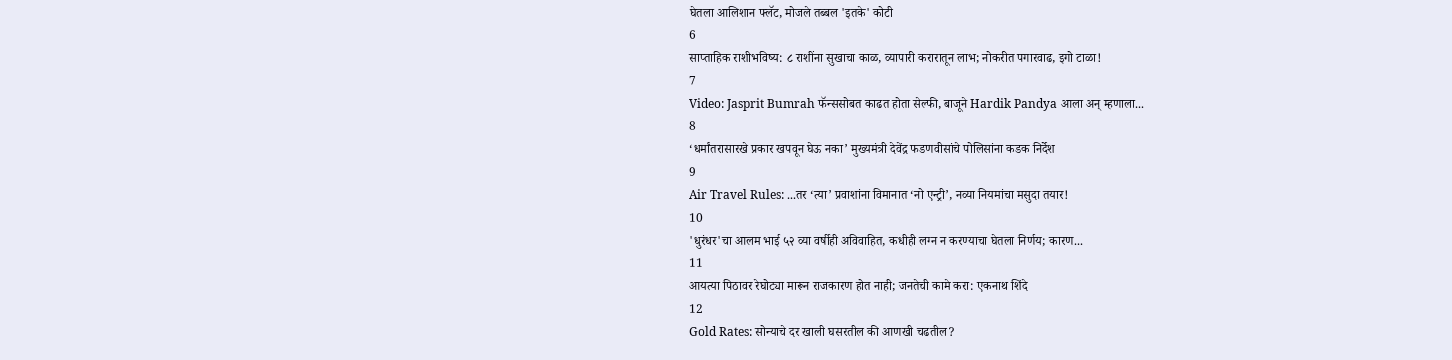घेतला आलिशान फ्लॅट, मोजले तब्बल 'इतके' कोटी
6
साप्ताहिक राशीभविष्य: ८ राशींना सुखाचा काळ, व्यापारी करारातून लाभ; नोकरीत पगारवाढ, इगो टाळा!
7
Video: Jasprit Bumrah फॅन्ससोबत काढत होता सेल्फी, बाजूने Hardik Pandya आला अन् म्हणाला...
8
‘धर्मांतरासारखे प्रकार खपवून घेऊ नका’ मुख्यमंत्री देवेंद्र फडणवीसांचे पोलिसांना कडक निर्देश
9
Air Travel Rules: ...तर ‘त्या’ प्रवाशांना विमानात ‘नो एन्ट्री’, नव्या नियमांचा मसुदा तयार!
10
'धुरंधर'चा आलम भाई ५२ व्या वर्षीही अविवाहित, कधीही लग्न न करण्याचा घेतला निर्णय; कारण...
11
आयत्या पिठावर रेघोट्या मारून राजकारण होत नाही; जनतेची कामे करा: एकनाथ शिंदे
12
Gold Rates: सोन्याचे दर खाली घसरतील की आणखी चढतील?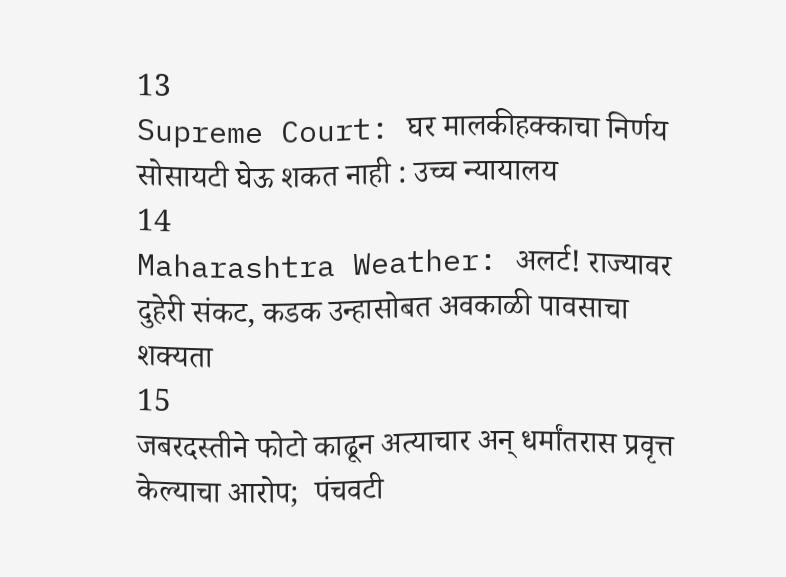13
Supreme Court: घर मालकीहक्काचा निर्णय सोसायटी घेऊ शकत नाही : उच्च न्यायालय
14
Maharashtra Weather: अलर्ट! राज्यावर दुहेरी संकट, कडक उन्हासोबत अवकाळी पावसाचा शक्यता
15
जबरदस्तीने फोटो काढून अत्याचार अन् धर्मांतरास प्रवृत्त केल्याचा आरोप;  पंचवटी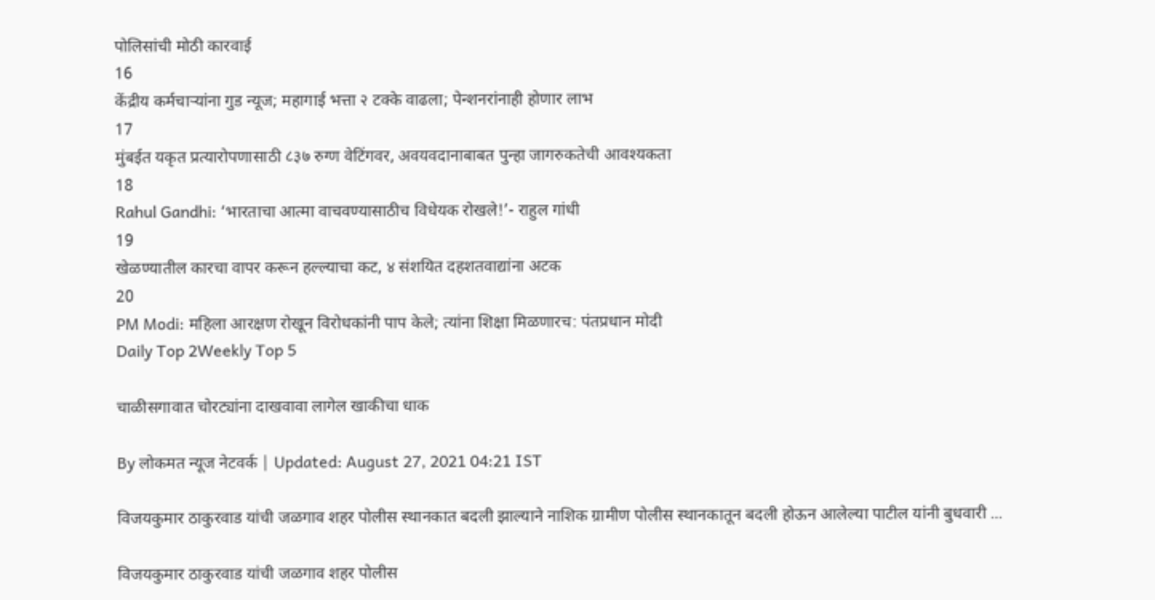पोलिसांची मोठी कारवाई
16
केंद्रीय कर्मचाऱ्यांना गुड न्यूज; महागाई भत्ता २ टक्के वाढला; पेन्शनरांनाही होणार लाभ
17
मुंबईत यकृत प्रत्यारोपणासाठी ८३७ रुग्ण वेटिंगवर, अवयवदानाबाबत पुन्हा जागरुकतेची आवश्यकता
18
Rahul Gandhi: ‘भारताचा आत्मा वाचवण्यासाठीच विधेयक रोखले!’- राहुल गांधी
19
खेळण्यातील कारचा वापर करून हल्ल्याचा कट, ४ संशयित दहशतवाद्यांना अटक
20
PM Modi: महिला आरक्षण रोखून विरोधकांनी पाप केले; त्यांना शिक्षा मिळणारच: पंतप्रधान मोदी
Daily Top 2Weekly Top 5

चाळीसगावात चोरट्यांना दाखवावा लागेल खाकीचा धाक

By लोकमत न्यूज नेटवर्क | Updated: August 27, 2021 04:21 IST

विजयकुमार ठाकुरवाड यांची जळगाव शहर पोलीस स्थानकात बदली झाल्याने नाशिक ग्रामीण पोलीस स्थानकातून बदली होऊन आलेल्या पाटील यांनी बुधवारी ...

विजयकुमार ठाकुरवाड यांची जळगाव शहर पोलीस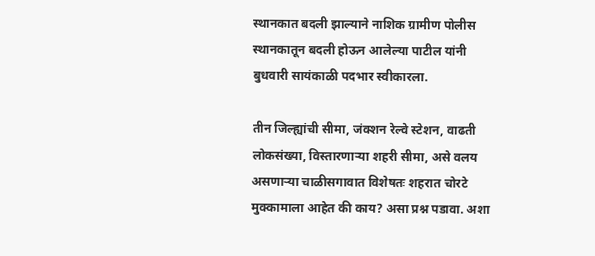स्थानकात बदली झाल्याने नाशिक ग्रामीण पोलीस स्थानकातून बदली होऊन आलेल्या पाटील यांनी बुधवारी सायंकाळी पदभार स्वीकारला.

तीन जिल्ह्यांची सीमा, जंक्शन रेल्वे स्टेशन, वाढती लोकसंख्या, विस्तारणाऱ्या शहरी सीमा, असे वलय असणाऱ्या चाळीसगावात विशेषतः शहरात चोरटे मुक्कामाला आहेत की काय? असा प्रश्न पडावा. अशा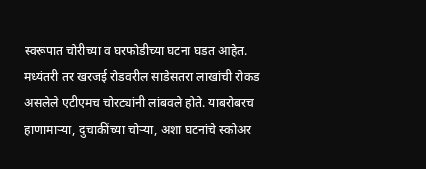स्वरूपात चोरीच्या व घरफोडीच्या घटना घडत आहेत. मध्यंतरी तर खरजई रोडवरील साडेसतरा लाखांची रोकड असलेले एटीएमच चोरट्यांनी लांबवले होते. याबरोबरच हाणामाऱ्या, दुचाकींच्या चोऱ्या, अशा घटनांचे स्कोअर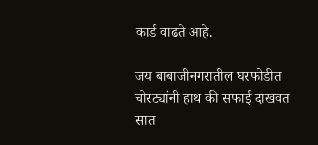कार्ड वाढते आहे.

जय बाबाजीनगरातील घरफोडीत चोरट्यांनी हाथ की सफाई दाखवत सात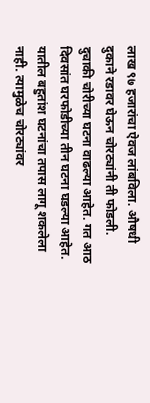लाख ९७ हजारांचा ऐवज लांबविला. औषधी दुकाने रडावर घेऊन चोरट्यांनी ती फोडली. दुचाकी चोरीच्या घटना वाढल्या आहेत. गत आठ दिवसांत घरफोडीच्या तीन घटना घडल्या आहेत. यातील बहुतांश घटनांचा तपास लागू शकलेला नाही. त्यामुळेच चोरट्यांवर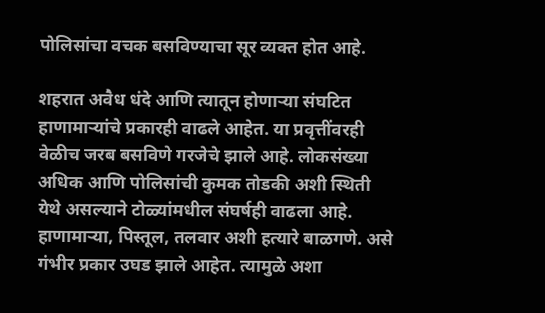पोलिसांचा वचक बसविण्याचा सूर व्यक्त होत आहे.

शहरात अवैध धंदे आणि त्यातून होणाऱ्या संघटित हाणामाऱ्यांचे प्रकारही वाढले आहेत. या प्रवृत्तींवरही वेळीच जरब बसविणे गरजेचे झाले आहे. लोकसंख्या अधिक आणि पोलिसांची कुमक तोडकी अशी स्थिती येथे असल्याने टोळ्यांमधील संघर्षही वाढला आहे. हाणामाऱ्या, पिस्तूल, तलवार अशी हत्यारे बाळगणे. असे गंभीर प्रकार उघड झाले आहेत. त्यामुळे अशा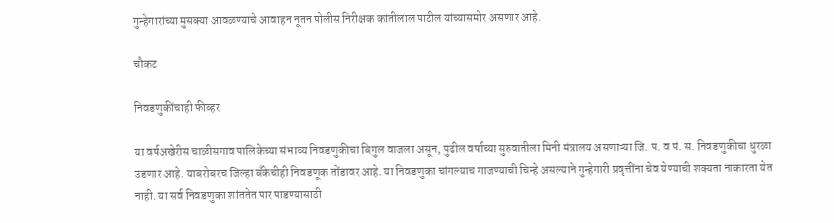गुन्हेगारांच्या मुसक्या आवळण्याचे आवाहन नूतन पोलीस निरीक्षक कांतीलाल पाटील यांच्यासमोर असणार आहे.

चौकट

निवडणुकींचाही फीव्हर

या वर्षअखेरीस चाळीसगाव पालिकेच्या संभाव्य निवडणुकीचा बिगुल वाजला असून, पुढील वर्षाच्या सुरुवातीला मिनी मंत्रालय असणाऱ्या जि. प. व पं. स. निवडणुकीचा धुरळा उडणार आहे. याबरोबरच जिल्हा बँकेचीही निवडणूक तोंडावर आहे. या निवडणुका चांगल्याच गाजण्याची चिन्हे असल्याने गुन्हेगारी प्रवृत्तींना चेव येण्याची शक्यता नाकारता येत नाही. या सर्व निवडणुका शांततेत पार पाडण्यासाठी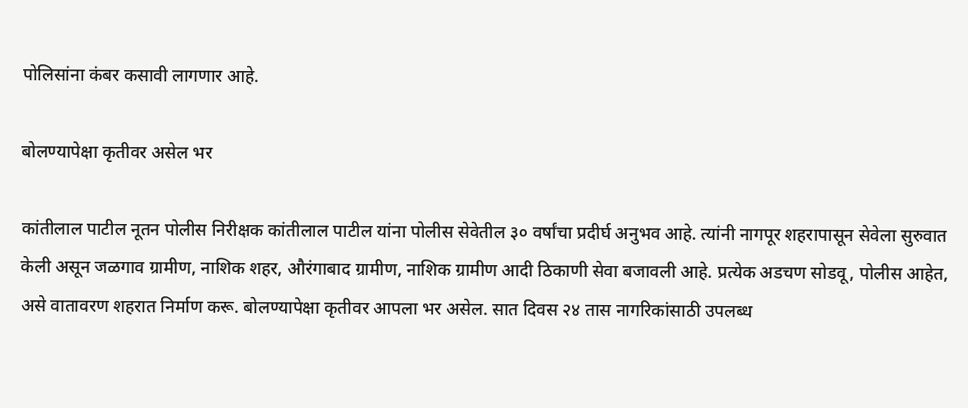पोलिसांना कंबर कसावी लागणार आहे.

बोलण्यापेक्षा कृतीवर असेल भर

कांतीलाल पाटील नूतन पोलीस निरीक्षक कांतीलाल पाटील यांना पोलीस सेवेतील ३० वर्षांचा प्रदीर्घ अनुभव आहे. त्यांनी नागपूर शहरापासून सेवेला सुरुवात केली असून जळगाव ग्रामीण, नाशिक शहर, औरंगाबाद ग्रामीण, नाशिक ग्रामीण आदी ठिकाणी सेवा बजावली आहे. प्रत्येक अडचण सोडवू, पोलीस आहेत, असे वातावरण शहरात निर्माण करू. बोलण्यापेक्षा कृतीवर आपला भर असेल. सात दिवस २४ तास नागरिकांसाठी उपलब्ध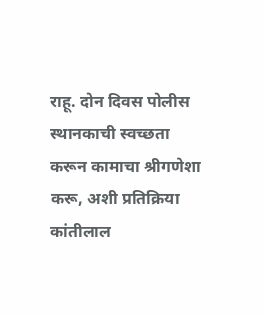राहू. दोन दिवस पोलीस स्थानकाची स्वच्छता करून कामाचा श्रीगणेशा करू, अशी प्रतिक्रिया कांतीलाल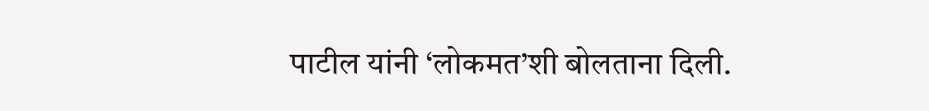पाटील यांनी ‘लोकमत’शी बोलताना दिली.